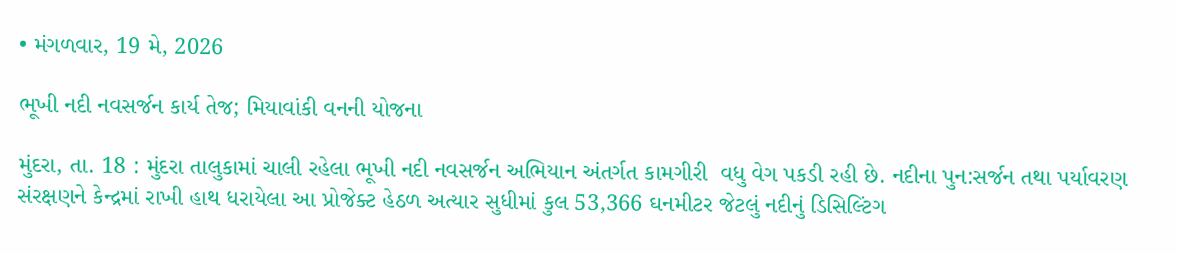• મંગળવાર, 19 મે, 2026

ભૂખી નદી નવસર્જન કાર્ય તેજ; મિયાવાંકી વનની યોજના

મુંદરા, તા. 18 : મુંદરા તાલુકામાં ચાલી રહેલા ભૂખી નદી નવસર્જન અભિયાન અંતર્ગત કામગીરી  વધુ વેગ પકડી રહી છે. નદીના પુન:સર્જન તથા પર્યાવરણ સંરક્ષણને કેન્દ્રમાં રાખી હાથ ધરાયેલા આ પ્રોજેક્ટ હેઠળ અત્યાર સુધીમાં કુલ 53,366 ઘનમીટર જેટલું નદીનું ડિસિલ્ટિંગ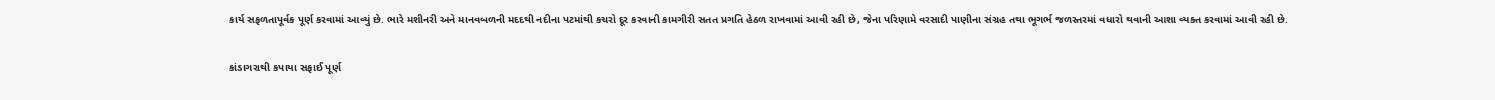કાર્ય સફળતાપૂર્વક પૂર્ણ કરવામાં આવ્યું છે. ભારે મશીનરી અને માનવબળની મદદથી નદીના પટમાંથી કચરો દૂર કરવાની કામગીરી સતત પ્રગતિ હેઠળ રાખવામાં આવી રહી છે, જેના પરિણામે વરસાદી પાણીના સંગ્રહ તથા ભૂગર્ભ જળસ્તરમાં વધારો થવાની આશા વ્યક્ત કરવામાં આવી રહી છે.

કાંડાગરાથી કપાયા સફાઈ પૂર્ણ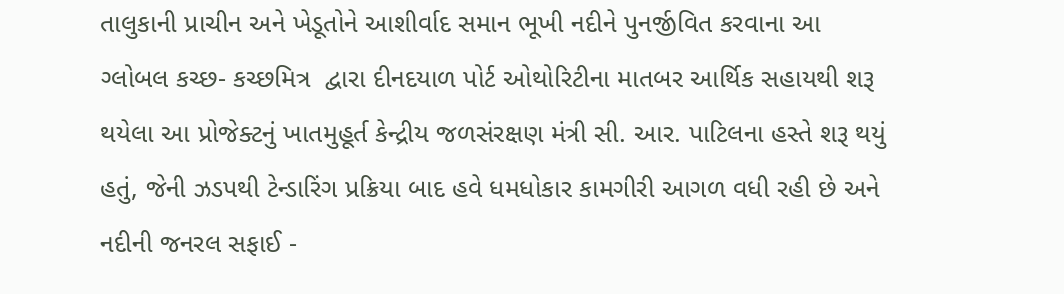તાલુકાની પ્રાચીન અને ખેડૂતોને આશીર્વાદ સમાન ભૂખી નદીને પુનર્જીવિત કરવાના આ ગ્લોબલ કચ્છ- કચ્છમિત્ર  દ્વારા દીનદયાળ પોર્ટ ઓથોરિટીના માતબર આર્થિક સહાયથી શરૂ થયેલા આ પ્રોજેક્ટનું ખાતમુહૂર્ત કેન્દ્રીય જળસંરક્ષણ મંત્રી સી. આર. પાટિલના હસ્તે શરૂ થયું હતું, જેની ઝડપથી ટેન્ડારિંગ પ્રક્રિયા બાદ હવે ધમધોકાર કામગીરી આગળ વધી રહી છે અને નદીની જનરલ સફાઈ -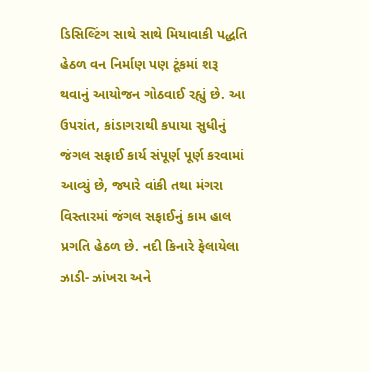ડિસિલ્ટિંગ સાથે સાથે મિયાવાકી પદ્ધતિ હેઠળ વન નિર્માણ પણ ટૂંકમાં શરૂ થવાનું આયોજન ગોઠવાઈ રહ્યું છે. આ ઉપરાંત, કાંડાગરાથી કપાયા સુધીનું જંગલ સફાઈ કાર્ય સંપૂર્ણ પૂર્ણ કરવામાં આવ્યું છે, જ્યારે વાંકી તથા મંગરા વિસ્તારમાં જંગલ સફાઈનું કામ હાલ પ્રગતિ હેઠળ છે. નદી કિનારે ફેલાયેલા ઝાડી- ઝાંખરા અને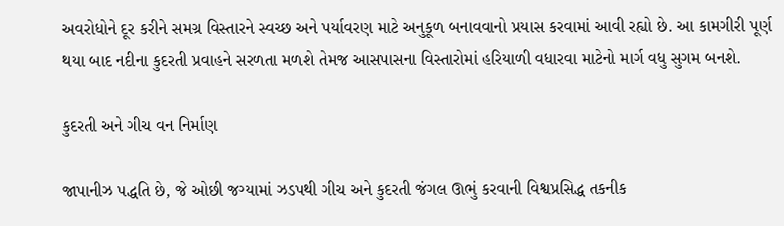અવરોધોને દૂર કરીને સમગ્ર વિસ્તારને સ્વચ્છ અને પર્યાવરણ માટે અનુકૂળ બનાવવાનો પ્રયાસ કરવામાં આવી રહ્યો છે. આ કામગીરી પૂર્ણ થયા બાદ નદીના કુદરતી પ્રવાહને સરળતા મળશે તેમજ આસપાસના વિસ્તારોમાં હરિયાળી વધારવા માટેનો માર્ગ વધુ સુગમ બનશે.

કુદરતી અને ગીચ વન નિર્માણ

જાપાનીઝ પદ્ધતિ છે, જે ઓછી જગ્યામાં ઝડપથી ગીચ અને કુદરતી જંગલ ઊભું કરવાની વિશ્વપ્રસિદ્ધ તકનીક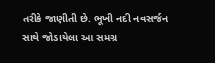તરીકે જાણીતી છે. ભૂખી નદી નવસર્જન સાથે જોડાયેલા આ સમગ્ર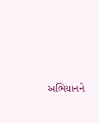અભિયાનને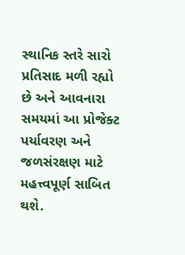સ્થાનિક સ્તરે સારો પ્રતિસાદ મળી રહ્યો છે અને આવનારા સમયમાં આ પ્રોજેક્ટ પર્યાવરણ અને જળસંરક્ષણ માટે મહત્ત્વપૂર્ણ સાબિત થશે.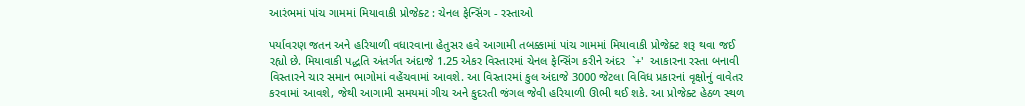આરંભમાં પાંચ ગામમાં મિયાવાકી પ્રોજેક્ટ : ચેનલ ફેન્સિંગ - રસ્તાઓ

પર્યાવરણ જતન અને હરિયાળી વધારવાના હેતુસર હવે આગામી તબક્કામાં પાંચ ગામમાં મિયાવાકી પ્રોજેક્ટ શરૂ થવા જઈ રહ્યો છે. મિયાવાકી પદ્ધતિ અંતર્ગત અંદાજે 1.25 એકર વિસ્તારમાં ચેનલ ફેન્સિંગ કરીને અંદર  `+'  આકારના રસ્તા બનાવી વિસ્તારને ચાર સમાન ભાગોમાં વહેંચવામાં આવશે. આ વિસ્તારમાં કુલ અંદાજે 3000 જેટલા વિવિધ પ્રકારનાં વૃક્ષોનું વાવેતર કરવામાં આવશે, જેથી આગામી સમયમાં ગીચ અને કુદરતી જંગલ જેવી હરિયાળી ઊભી થઈ શકે. આ પ્રોજેક્ટ હેઠળ સ્થળ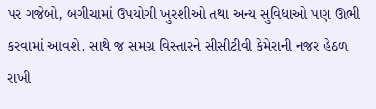પર ગજેબો, બગીચામાં ઉપયોગી ખુરશીઓ તથા અન્ય સુવિધાઓ પણ ઊભી કરવામાં આવશે. સાથે જ સમગ્ર વિસ્તારને સીસીટીવી કેમેરાની નજર હેઠળ રાખી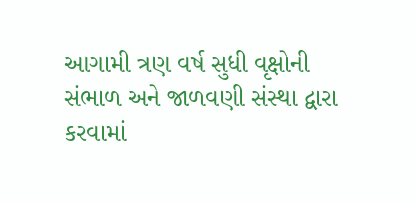આગામી ત્રણ વર્ષ સુધી વૃક્ષોની સંભાળ અને જાળવણી સંસ્થા દ્વારા કરવામાં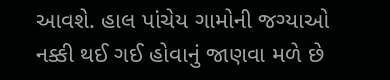આવશે. હાલ પાંચેય ગામોની જગ્યાઓ નક્કી થઈ ગઈ હોવાનું જાણવા મળે છે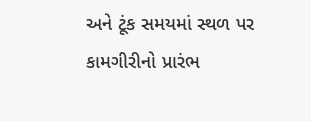અને ટૂંક સમયમાં સ્થળ પર કામગીરીનો પ્રારંભ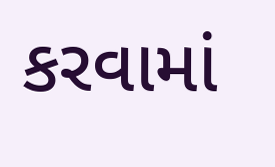કરવામાં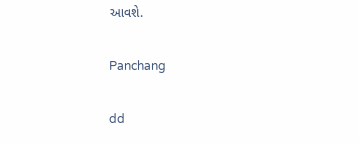આવશે.

Panchang

dd